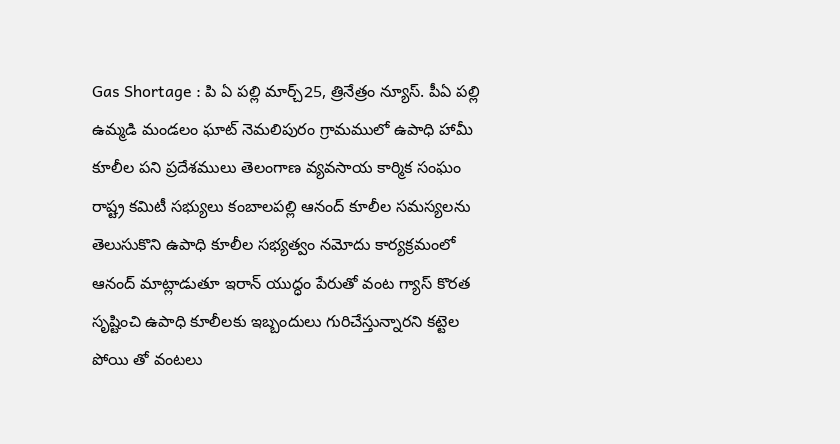Gas Shortage : పి ఏ పల్లి మార్చ్25, త్రినేత్రం న్యూస్. పీఏ పల్లి ఉమ్మడి మండలం ఘాట్ నెమలిపురం గ్రామములో ఉపాధి హామీ కూలీల పని ప్రదేశములు తెలంగాణ వ్యవసాయ కార్మిక సంఘం రాష్ట్ర కమిటీ సభ్యులు కంబాలపల్లి ఆనంద్ కూలీల సమస్యలను తెలుసుకొని ఉపాధి కూలీల సభ్యత్వం నమోదు కార్యక్రమంలో ఆనంద్ మాట్లాడుతూ ఇరాన్ యుద్ధం పేరుతో వంట గ్యాస్ కొరత సృష్టించి ఉపాధి కూలీలకు ఇబ్బందులు గురిచేస్తున్నారని కట్టెల పోయి తో వంటలు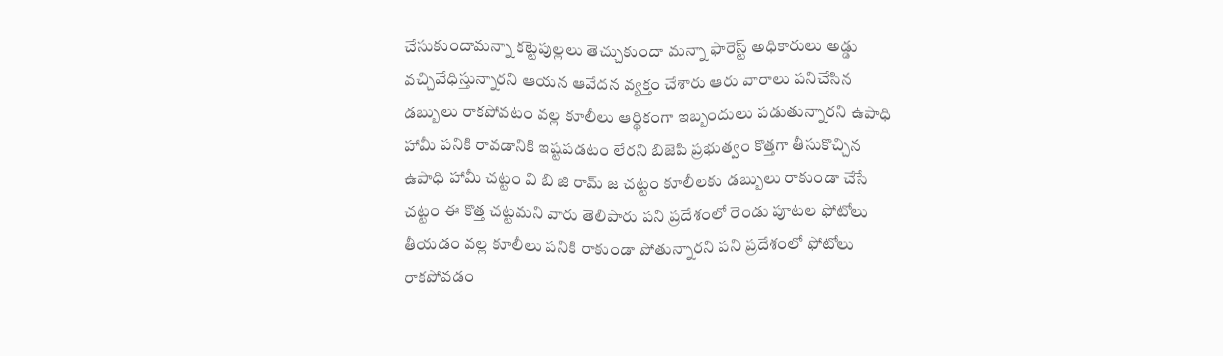చేసుకుందామన్నా కట్టెపుల్లలు తెచ్చుకుందా మన్నా ఫారెస్ట్ అధికారులు అడ్డు వచ్చివేధిస్తున్నారని ఆయన ఆవేదన వ్యక్తం చేశారు ఆరు వారాలు పనిచేసిన డబ్బులు రాకపోవటం వల్ల కూలీలు ఆర్థికంగా ఇబ్బందులు పడుతున్నారని ఉపాధి హామీ పనికి రావడానికి ఇష్టపడటం లేరని బిజెపి ప్రభుత్వం కొత్తగా తీసుకొచ్చిన ఉపాధి హామీ చట్టం వి బి జి రామ్ జ చట్టం కూలీలకు డబ్బులు రాకుండా చేసే చట్టం ఈ కొత్త చట్టమని వారు తెలిపారు పని ప్రదేశంలో రెండు పూటల ఫోటోలు తీయడం వల్ల కూలీలు పనికి రాకుండా పోతున్నారని పని ప్రదేశంలో ఫోటోలు రాకపోవడం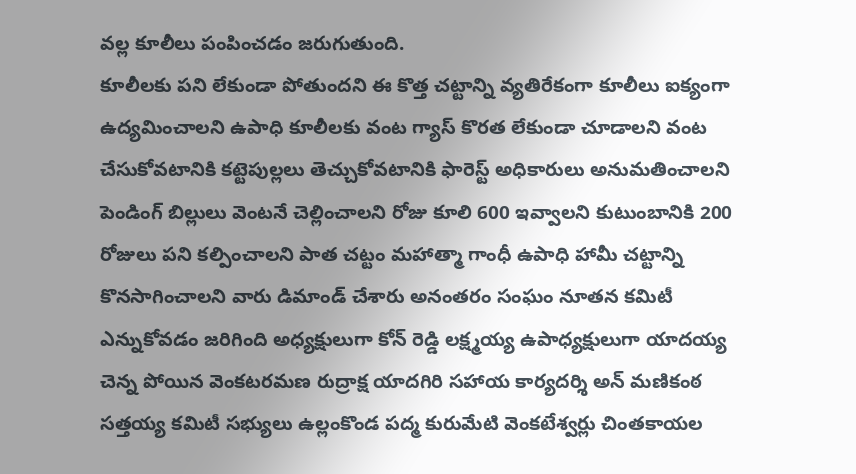వల్ల కూలీలు పంపించడం జరుగుతుంది.
కూలీలకు పని లేకుండా పోతుందని ఈ కొత్త చట్టాన్ని వ్యతిరేకంగా కూలీలు ఐక్యంగా ఉద్యమించాలని ఉపాధి కూలీలకు వంట గ్యాస్ కొరత లేకుండా చూడాలని వంట చేసుకోవటానికి కట్టెపుల్లలు తెచ్చుకోవటానికి ఫారెస్ట్ అధికారులు అనుమతించాలని పెండింగ్ బిల్లులు వెంటనే చెల్లించాలని రోజు కూలి 600 ఇవ్వాలని కుటుంబానికి 200 రోజులు పని కల్పించాలని పాత చట్టం మహాత్మా గాంధీ ఉపాధి హామీ చట్టాన్ని కొనసాగించాలని వారు డిమాండ్ చేశారు అనంతరం సంఘం నూతన కమిటీ ఎన్నుకోవడం జరిగింది అధ్యక్షులుగా కోన్ రెడ్డి లక్ష్మయ్య ఉపాధ్యక్షులుగా యాదయ్య చెన్న పోయిన వెంకటరమణ రుద్రాక్ష యాదగిరి సహాయ కార్యదర్శి అన్ మణికంఠ సత్తయ్య కమిటీ సభ్యులు ఉల్లంకొండ పద్మ కురుమేటి వెంకటేశ్వర్లు చింతకాయల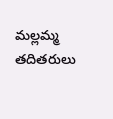మల్లమ్మ తదితరులు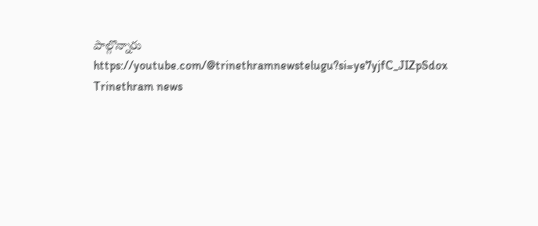పాల్గొన్నారు
https://youtube.com/@trinethramnewstelugu?si=ye7yjfC_JIZpSdox
Trinethram news